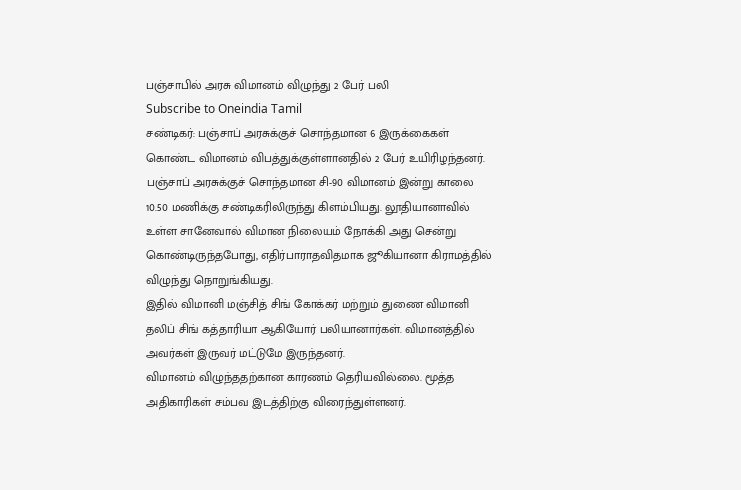பஞ்சாபில் அரசு விமானம் விழுந்து 2 பேர் பலி
Subscribe to Oneindia Tamil
சண்டிகர்: பஞ்சாப் அரசுக்குச் சொந்தமான 6 இருக்கைகள் கொண்ட விமானம் விபத்துக்குள்ளானதில் 2 பேர் உயிரிழந்தனர்.
பஞ்சாப் அரசுக்குச் சொந்தமான சி-90 விமானம் இன்று காலை 10.50 மணிக்கு சண்டிகரிலிருந்து கிளம்பியது. லூதியானாவில் உள்ள சானேவால் விமான நிலையம் நோக்கி அது சென்று கொண்டிருந்தபோது, எதிர்பாராதவிதமாக ஜூகியானா கிராமத்தில் விழுந்து நொறுங்கியது.
இதில் விமானி மஞ்சித் சிங் கோக்கர் மற்றும் துணை விமானி தலிப் சிங் கத்தாரியா ஆகியோர் பலியானார்கள். விமானத்தில் அவர்கள் இருவர் மட்டுமே இருந்தனர்.
விமானம் விழுந்ததற்கான காரணம் தெரியவில்லை. மூத்த அதிகாரிகள் சம்பவ இடத்திற்கு விரைந்துள்ளனர்.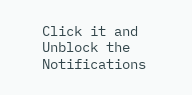Click it and Unblock the Notifications